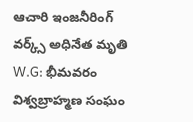ఆచారి ఇంజనీరింగ్ వర్క్స్ అధినేత మృతి
W.G: భీమవరం విశ్వబ్రాహ్మణ సంఘం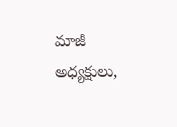మాజీ అధ్యక్షులు,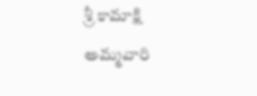శ్రీ కామాక్షి అమ్మవారి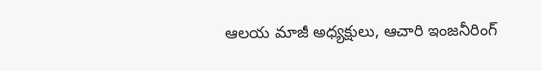ఆలయ మాజీ అధ్యక్షులు, ఆచారి ఇంజనీరింగ్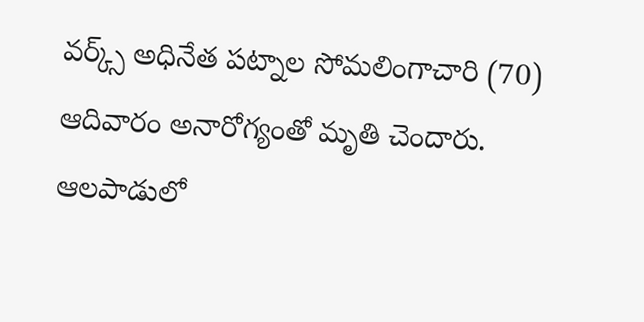వర్క్స్ అధినేత పట్నాల సోమలింగాచారి (70) ఆదివారం అనారోగ్యంతో మృతి చెందారు. ఆలపాడులో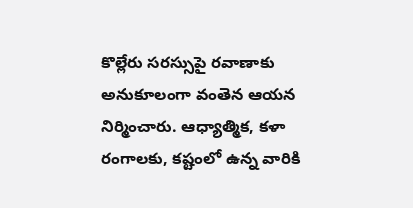కొల్లేరు సరస్సుపై రవాణాకు అనుకూలంగా వంతెన ఆయన నిర్మించారు. ఆధ్యాత్మిక, కళా రంగాలకు, కష్టంలో ఉన్న వారికి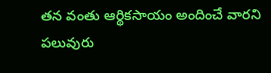తన వంతు ఆర్థికసాయం అందించే వారని పలువురు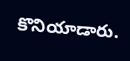కొనియాడారు.